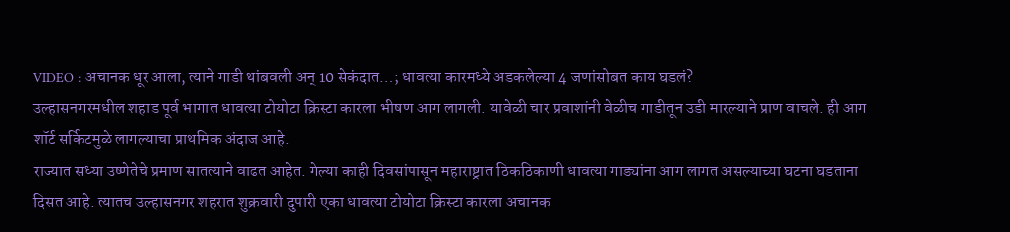VIDEO : अचानक धूर आला, त्याने गाडी थांबवली अन् 10 सेकंदात…; धावत्या कारमध्ये अडकलेल्या 4 जणांसोबत काय घडलं?
उल्हासनगरमधील शहाड पूर्व भागात धावत्या टोयोटा क्रिस्टा कारला भीषण आग लागली. यावेळी चार प्रवाशांनी वेळीच गाडीतून उडी मारल्याने प्राण वाचले. ही आग शॉर्ट सर्किटमुळे लागल्याचा प्राथमिक अंदाज आहे.
राज्यात सध्या उष्णेतेचे प्रमाण सातत्याने वाढत आहेत. गेल्या काही दिवसांपासून महाराष्ट्रात ठिकठिकाणी धावत्या गाड्यांना आग लागत असल्याच्या घटना घडताना दिसत आहे. त्यातच उल्हासनगर शहरात शुक्रवारी दुपारी एका धावत्या टोयोटा क्रिस्टा कारला अचानक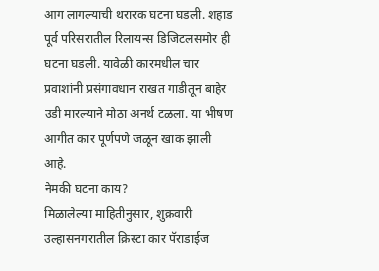आग लागल्याची थरारक घटना घडली. शहाड पूर्व परिसरातील रिलायन्स डिजिटलसमोर ही घटना घडली. यावेळी कारमधील चार प्रवाशांनी प्रसंगावधान राखत गाडीतून बाहेर उडी मारल्याने मोठा अनर्थ टळला. या भीषण आगीत कार पूर्णपणे जळून खाक झाली आहे.
नेमकी घटना काय?
मिळालेल्या माहितीनुसार, शुक्रवारी उल्हासनगरातील क्रिस्टा कार पॅराडाईज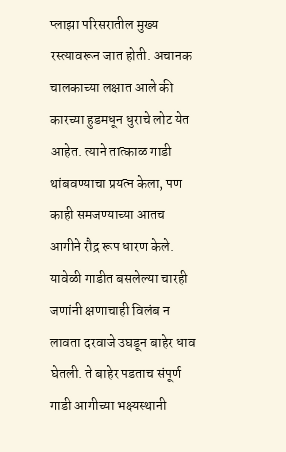प्लाझा परिसरातील मुख्य रस्त्यावरून जात होती. अचानक चालकाच्या लक्षात आले की कारच्या हुडमधून धुराचे लोट येत आहेत. त्याने तात्काळ गाडी थांबवण्याचा प्रयत्न केला, पण काही समजण्याच्या आतच आगीने रौद्र रूप धारण केले. यावेळी गाडीत बसलेल्या चारही जणांनी क्षणाचाही विलंब न लावता दरवाजे उघडून बाहेर धाव घेतली. ते बाहेर पडताच संपूर्ण गाडी आगीच्या भक्ष्यस्थानी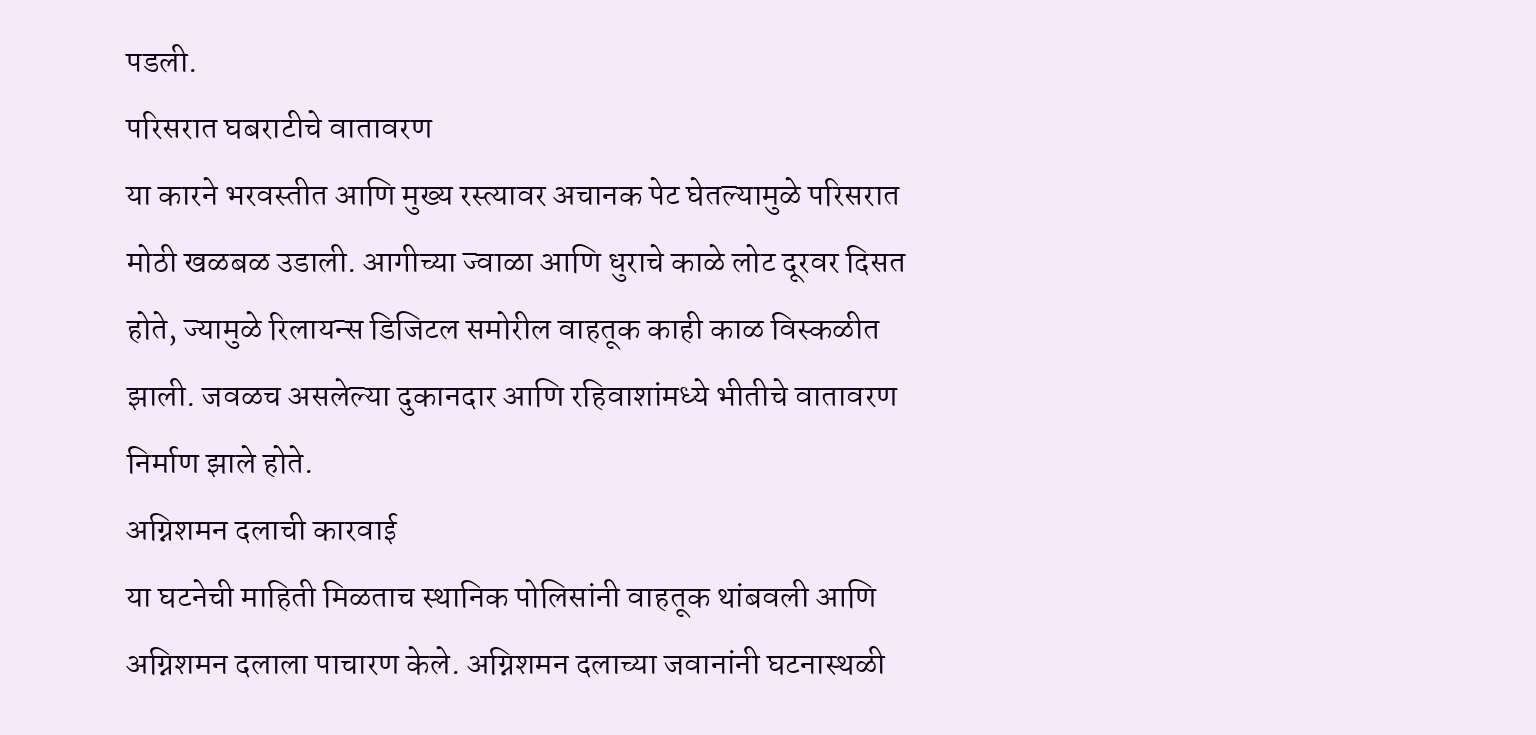पडली.
परिसरात घबराटीचे वातावरण
या कारने भरवस्तीत आणि मुख्य रस्त्यावर अचानक पेट घेतल्यामुळे परिसरात मोठी खळबळ उडाली. आगीच्या ज्वाळा आणि धुराचे काळे लोट दूरवर दिसत होते, ज्यामुळे रिलायन्स डिजिटल समोरील वाहतूक काही काळ विस्कळीत झाली. जवळच असलेल्या दुकानदार आणि रहिवाशांमध्ये भीतीचे वातावरण निर्माण झाले होते.
अग्निशमन दलाची कारवाई
या घटनेची माहिती मिळताच स्थानिक पोलिसांनी वाहतूक थांबवली आणि अग्निशमन दलाला पाचारण केले. अग्निशमन दलाच्या जवानांनी घटनास्थळी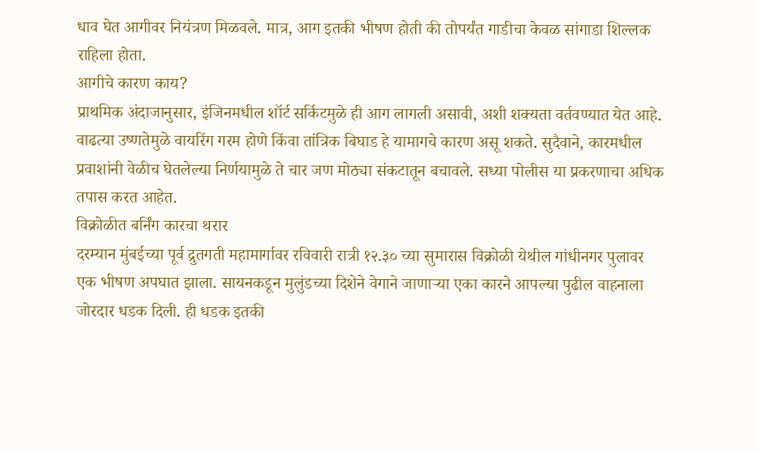धाव घेत आगीवर नियंत्रण मिळवले. मात्र, आग इतकी भीषण होती की तोपर्यंत गाडीचा केवळ सांगाडा शिल्लक राहिला होता.
आगीचे कारण काय?
प्राथमिक अंदाजानुसार, इंजिनमधील शॉर्ट सर्किटमुळे ही आग लागली असावी, अशी शक्यता वर्तवण्यात येत आहे. वाढत्या उष्णतेमुळे वायरिंग गरम होणे किंवा तांत्रिक बिघाड हे यामागचे कारण असू शकते. सुदैवाने, कारमधील प्रवाशांनी वेळीच घेतलेल्या निर्णयामुळे ते चार जण मोठ्या संकटातून बचावले. सध्या पोलीस या प्रकरणाचा अधिक तपास करत आहेत.
विक्रोळीत बर्निंग कारचा थरार
दरम्यान मुंबईच्या पूर्व द्रुतगती महामार्गावर रविवारी रात्री १२.३० च्या सुमारास विक्रोळी येथील गांधीनगर पुलावर एक भीषण अपघात झाला. सायनकडून मुलुंडच्या दिशेने वेगाने जाणाऱ्या एका कारने आपल्या पुढील वाहनाला जोरदार धडक दिली. ही धडक इतकी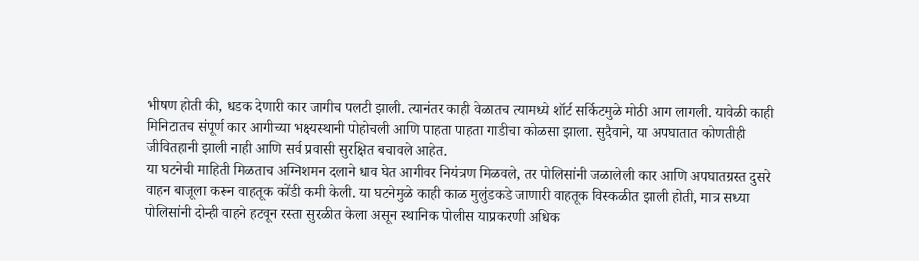भीषण होती की, धडक देणारी कार जागीच पलटी झाली. त्यानंतर काही वेळातच त्यामध्ये शॉर्ट सर्किटमुळे मोठी आग लागली. यावेळी काही मिनिटातच संपूर्ण कार आगीच्या भक्ष्यस्थानी पोहोचली आणि पाहता पाहता गाडीचा कोळसा झाला. सुदैवाने, या अपघातात कोणतीही जीवितहानी झाली नाही आणि सर्व प्रवासी सुरक्षित बचावले आहेत.
या घटनेची माहिती मिळताच अग्निशमन दलाने धाव घेत आगीवर नियंत्रण मिळवले, तर पोलिसांनी जळालेली कार आणि अपघातग्रस्त दुसरे वाहन बाजूला करून वाहतूक कोंडी कमी केली. या घटनेमुळे काही काळ मुलुंडकडे जाणारी वाहतूक विस्कळीत झाली होती, मात्र सध्या पोलिसांनी दोन्ही वाहने हटवून रस्ता सुरळीत केला असून स्थानिक पोलीस याप्रकरणी अधिक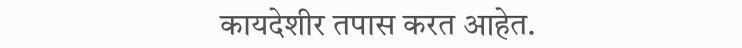कायदेशीर तपास करत आहेत.